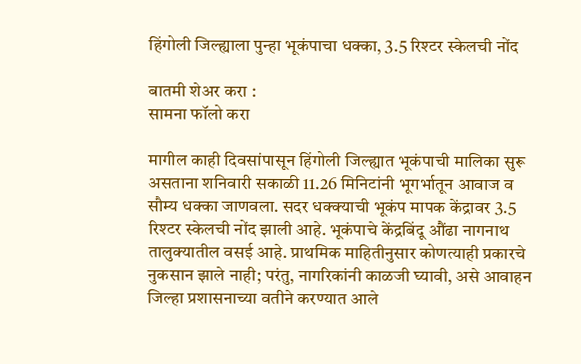हिंगोली जिल्ह्याला पुन्हा भूकंपाचा धक्का, 3.5 रिश्टर स्केलची नोंद

बातमी शेअर करा :
सामना फॉलो करा

मागील काही दिवसांपासून हिंगोली जिल्ह्यात भूकंपाची मालिका सुरू असताना शनिवारी सकाळी 11.26 मिनिटांनी भूगर्भातून आवाज व सौम्य धक्का जाणवला. सदर धक्क्याची भूकंप मापक केंद्रावर 3.5 रिश्टर स्केलची नोंद झाली आहे. भूकंपाचे केंद्रबिंदू औंढा नागनाथ तालुक्यातील वसई आहे. प्राथमिक माहितीनुसार कोणत्याही प्रकारचे नुकसान झाले नाही; परंतु, नागरिकांनी काळजी घ्यावी, असे आवाहन जिल्हा प्रशासनाच्या वतीने करण्यात आले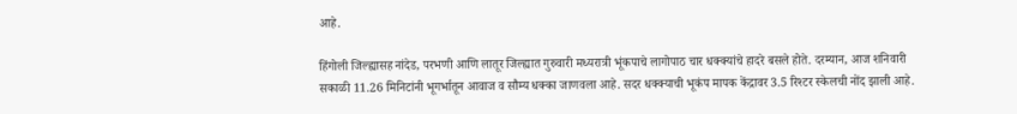आहे.

हिंगोली जिल्ह्यासह नांदेड, परभणी आणि लातूर जिल्ह्यात गुरुवारी मध्यरात्री भूंकपाचे लागोपाठ चार धक्क्यांचे हादरे बसले होते. दरम्यान, आज शनिवारी सकाळी 11.26 मिनिटांनी भूगर्भातून आवाज व सौम्य धक्का जाणवला आहे. सदर धक्क्याची भूकंप मापक केंद्रावर 3.5 रिश्टर स्केलची नोंद झाली आहे.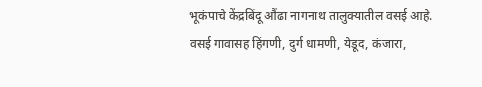भूकंपाचे केंद्रबिंदू औंढा नागनाथ तालुक्यातील वसई आहे. वसई गावासह हिंगणी, दुर्ग धामणी, येडूद, कंजारा,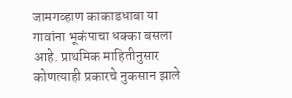जामगव्हाण काकाडधाबा या गावांना भूकंपाचा धक्का बसला आहे. प्राथमिक माहितीनुसार कोणत्याही प्रकारचे नुकसान झाले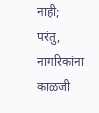नाही; परंतु, नागरिकांना काळजी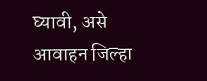घ्यावी, असे आवाहन जिल्हा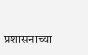प्रशासनाच्या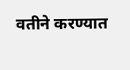वतीने करण्यात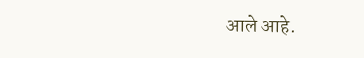आले आहे.